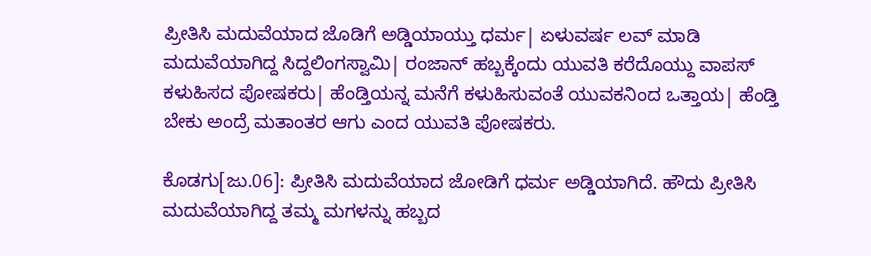ಪ್ರೀತಿಸಿ ಮದುವೆಯಾದ ಜೊಡಿಗೆ ಅಡ್ಡಿಯಾಯ್ತು ಧರ್ಮ| ಏಳುವರ್ಷ ಲವ್ ಮಾಡಿ ಮದುವೆಯಾಗಿದ್ದ ಸಿದ್ದಲಿಂಗಸ್ವಾಮಿ| ರಂಜಾನ್ ಹಬ್ಬಕ್ಕೆಂದು ಯುವತಿ ಕರೆದೊಯ್ದು ವಾಪಸ್ ಕಳುಹಿಸದ ಪೋಷಕರು| ಹೆಂಡ್ತಿಯನ್ನ ಮನೆಗೆ ಕಳುಹಿಸುವಂತೆ ಯುವಕನಿಂದ ಒತ್ತಾಯ| ಹೆಂಡ್ತಿ ಬೇಕು ಅಂದ್ರೆ ಮತಾಂತರ ಆಗು ಎಂದ ಯುವತಿ ಪೋಷಕರು.

ಕೊಡಗು[ಜು.06]: ಪ್ರೀತಿಸಿ ಮದುವೆಯಾದ ಜೋಡಿಗೆ ಧರ್ಮ ಅಡ್ಡಿಯಾಗಿದೆ. ಹೌದು ಪ್ರೀತಿಸಿ ಮದುವೆಯಾಗಿದ್ದ ತಮ್ಮ ಮಗಳನ್ನು ಹಬ್ಬದ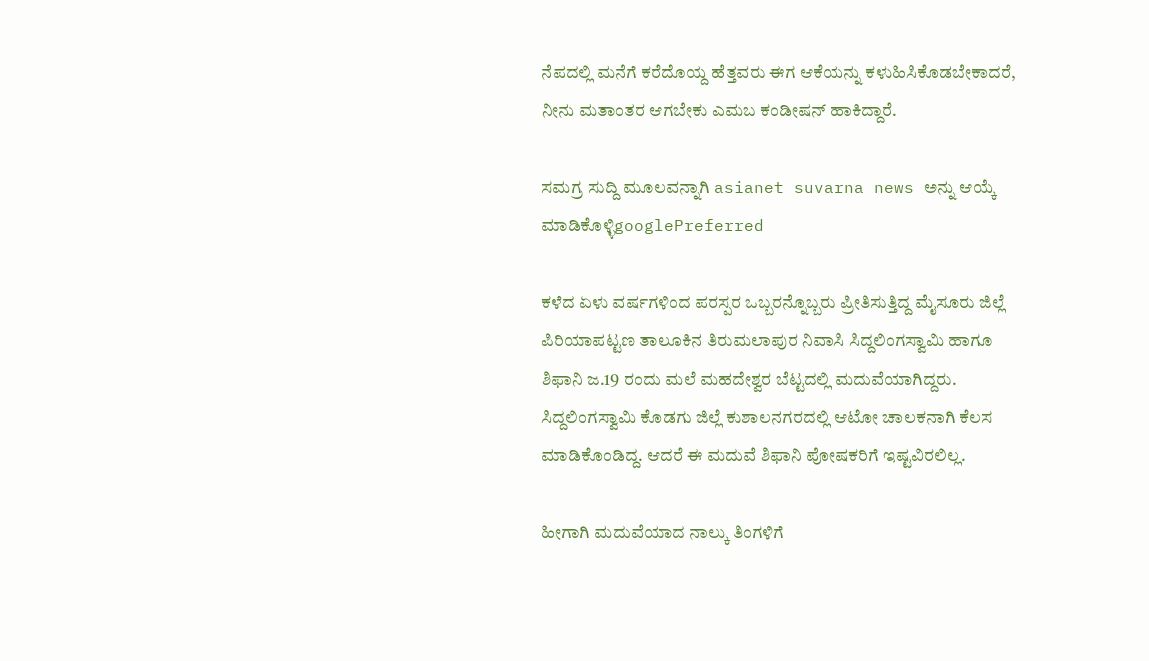ನೆಪದಲ್ಲಿ ಮನೆಗೆ ಕರೆದೊಯ್ದ ಹೆತ್ತವರು ಈಗ ಆಕೆಯನ್ನು ಕಳುಹಿಸಿಕೊಡಬೇಕಾದರೆ, ನೀನು ಮತಾಂತರ ಆಗಬೇಕು ಎಮಬ ಕಂಡೀಷನ್ ಹಾಕಿದ್ದಾರೆ.

ಸಮಗ್ರ ಸುದ್ದಿ ಮೂಲವನ್ನಾಗಿ asianet suvarna news ಅನ್ನು ಆಯ್ಕೆ ಮಾಡಿಕೊಳ್ಳಿgooglePreferred

ಕಳೆದ ಏಳು ವರ್ಷಗಳಿಂದ ಪರಸ್ಪರ ಒಬ್ಬರನ್ನೊಬ್ಬರು ಪ್ರೀತಿಸುತ್ತಿದ್ದ ಮೈಸೂರು ಜಿಲ್ಲೆ ಪಿರಿಯಾಪಟ್ಟಣ ತಾಲೂಕಿನ ತಿರುಮಲಾಪುರ ನಿವಾಸಿ ಸಿದ್ದಲಿಂಗಸ್ವಾಮಿ ಹಾಗೂ ಶಿಫಾನಿ ಜ.19 ರಂದು ಮಲೆ ಮಹದೇಶ್ವರ ಬೆಟ್ಟದಲ್ಲಿ ಮದುವೆಯಾಗಿದ್ದರು. ಸಿದ್ದಲಿಂಗಸ್ವಾಮಿ ಕೊಡಗು ಜಿಲ್ಲೆ ಕುಶಾಲನಗರದಲ್ಲಿ ಆಟೋ ಚಾಲಕನಾಗಿ ಕೆಲಸ ಮಾಡಿಕೊಂಡಿದ್ದ. ಆದರೆ ಈ ಮದುವೆ ಶಿಫಾನಿ ಪೋಷಕರಿಗೆ ಇಷ್ಟವಿರಲಿಲ್ಲ.

ಹೀಗಾಗಿ ಮದುವೆಯಾದ ನಾಲ್ಕು ತಿಂಗಳಿಗೆ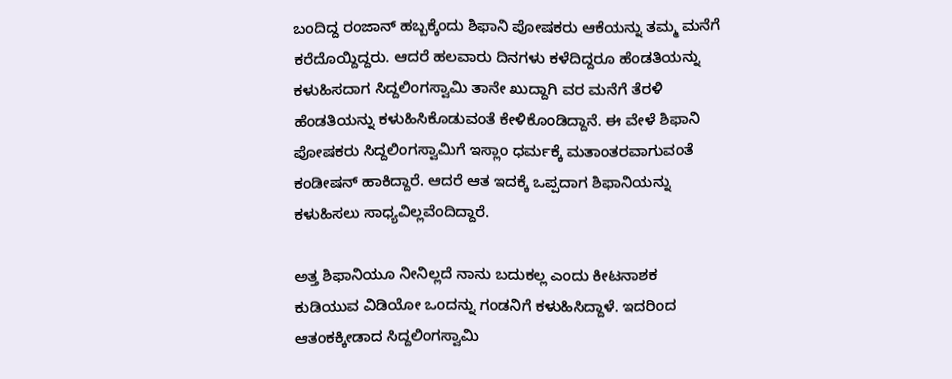ಬಂದಿದ್ದ ರಂಜಾನ್ ಹಬ್ಬಕ್ಕೆಂದು ಶಿಫಾನಿ ಪೋಷಕರು ಆಕೆಯನ್ನು ತಮ್ಮ ಮನೆಗೆ ಕರೆದೊಯ್ದಿದ್ದರು. ಆದರೆ ಹಲವಾರು ದಿನಗಳು ಕಳೆದಿದ್ದರೂ ಹೆಂಡತಿಯನ್ನು ಕಳುಹಿಸದಾಗ ಸಿದ್ದಲಿಂಗಸ್ವಾಮಿ ತಾನೇ ಖುದ್ದಾಗಿ ವರ ಮನೆಗೆ ತೆರಳಿ ಹೆಂಡತಿಯನ್ನು ಕಳುಹಿಸಿಕೊಡುವಂತೆ ಕೇಳಿಕೊಂಡಿದ್ದಾನೆ. ಈ ವೇಳೆ ಶಿಫಾನಿ ಪೋಷಕರು ಸಿದ್ದಲಿಂಗಸ್ವಾಮಿಗೆ ಇಸ್ಲಾಂ ಧರ್ಮಕ್ಕೆ ಮತಾಂತರವಾಗುವಂತೆ ಕಂಡೀಷನ್ ಹಾಕಿದ್ದಾರೆ. ಆದರೆ ಆತ ಇದಕ್ಕೆ ಒಪ್ಪದಾಗ ಶಿಫಾನಿಯನ್ನು ಕಳುಹಿಸಲು ಸಾಧ್ಯವಿಲ್ಲವೆಂದಿದ್ದಾರೆ.

ಅತ್ತ ಶಿಫಾನಿಯೂ ನೀನಿಲ್ಲದೆ ನಾನು ಬದುಕಲ್ಲ ಎಂದು ಕೀಟನಾಶಕ ಕುಡಿಯುವ ವಿಡಿಯೋ ಒಂದನ್ನು ಗಂಡನಿಗೆ ಕಳುಹಿಸಿದ್ದಾಳೆ. ಇದರಿಂದ ಆತಂಕಕ್ಕೀಡಾದ ಸಿದ್ದಲಿಂಗಸ್ವಾಮಿ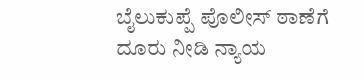ಬೈಲುಕುಪ್ಪೆ ಪೊಲೀಸ್ ಠಾಣೆಗೆ ದೂರು ನೀಡಿ ನ್ಯಾಯ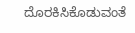ದೊರಕಿಸಿಕೊಡುವಂತೆ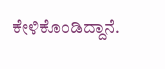ಕೇಳಿಕೊಂಡಿದ್ದಾನೆ.